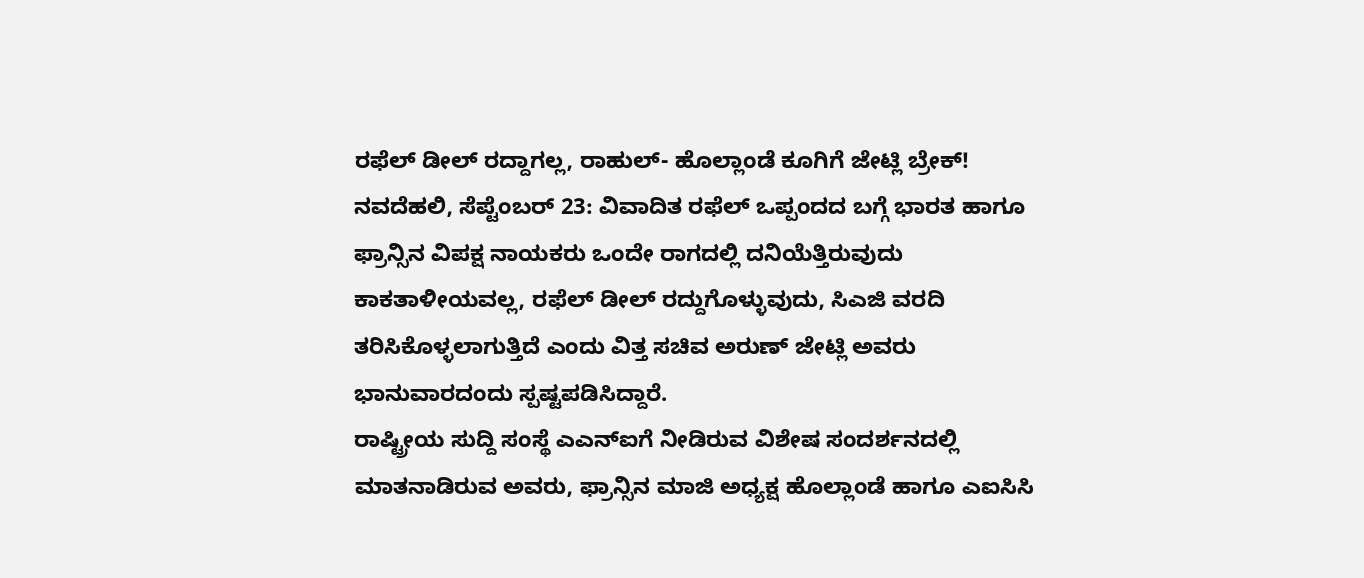ರಫೆಲ್ ಡೀಲ್ ರದ್ದಾಗಲ್ಲ, ರಾಹುಲ್- ಹೊಲ್ಲಾಂಡೆ ಕೂಗಿಗೆ ಜೇಟ್ಲಿ ಬ್ರೇಕ್!
ನವದೆಹಲಿ, ಸೆಪ್ಟೆಂಬರ್ 23: ವಿವಾದಿತ ರಫೆಲ್ ಒಪ್ಪಂದದ ಬಗ್ಗೆ ಭಾರತ ಹಾಗೂ ಫ್ರಾನ್ಸಿನ ವಿಪಕ್ಷ ನಾಯಕರು ಒಂದೇ ರಾಗದಲ್ಲಿ ದನಿಯೆತ್ತಿರುವುದು ಕಾಕತಾಳೀಯವಲ್ಲ, ರಫೆಲ್ ಡೀಲ್ ರದ್ದುಗೊಳ್ಳುವುದು, ಸಿಎಜಿ ವರದಿ ತರಿಸಿಕೊಳ್ಳಲಾಗುತ್ತಿದೆ ಎಂದು ವಿತ್ತ ಸಚಿವ ಅರುಣ್ ಜೇಟ್ಲಿ ಅವರು ಭಾನುವಾರದಂದು ಸ್ಪಷ್ಟಪಡಿಸಿದ್ದಾರೆ.
ರಾಷ್ಟ್ರೀಯ ಸುದ್ದಿ ಸಂಸ್ಥೆ ಎಎನ್ಐಗೆ ನೀಡಿರುವ ವಿಶೇಷ ಸಂದರ್ಶನದಲ್ಲಿ ಮಾತನಾಡಿರುವ ಅವರು, ಫ್ರಾನ್ಸಿನ ಮಾಜಿ ಅಧ್ಯಕ್ಷ ಹೊಲ್ಲಾಂಡೆ ಹಾಗೂ ಎಐಸಿಸಿ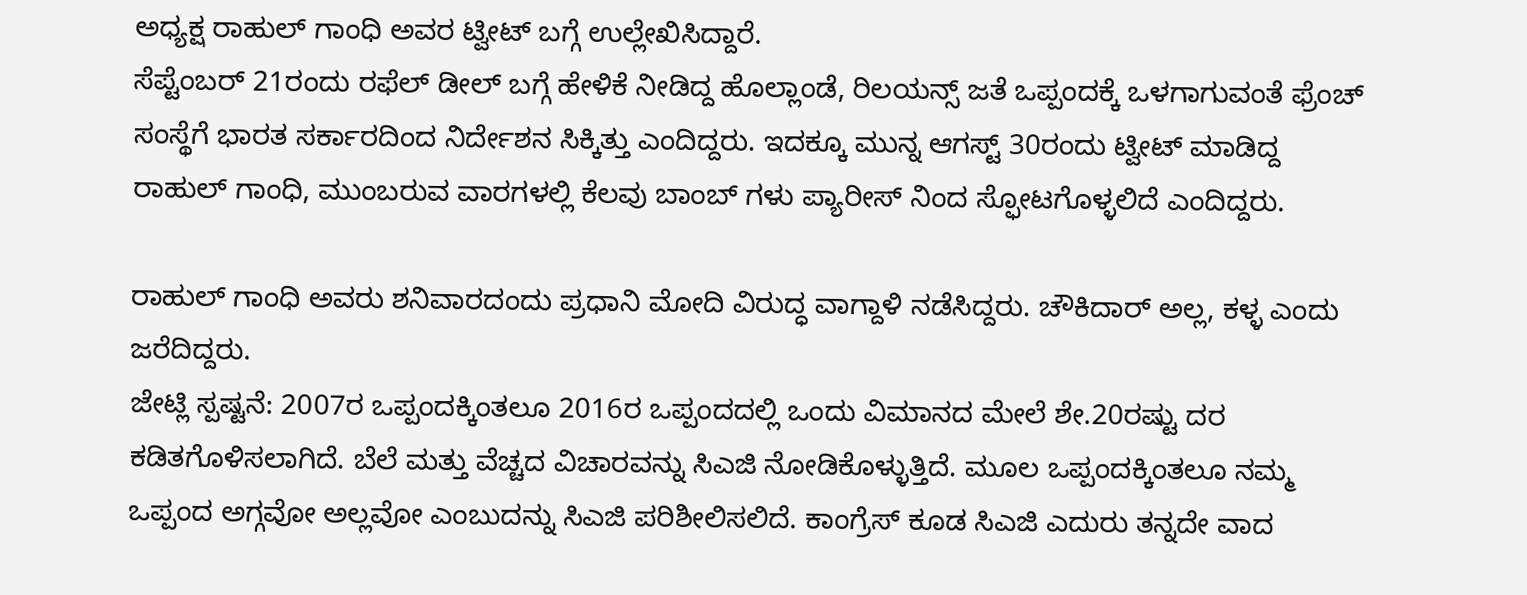ಅಧ್ಯಕ್ಷ ರಾಹುಲ್ ಗಾಂಧಿ ಅವರ ಟ್ವೀಟ್ ಬಗ್ಗೆ ಉಲ್ಲೇಖಿಸಿದ್ದಾರೆ.
ಸೆಪ್ಟೆಂಬರ್ 21ರಂದು ರಫೆಲ್ ಡೀಲ್ ಬಗ್ಗೆ ಹೇಳಿಕೆ ನೀಡಿದ್ದ ಹೊಲ್ಲಾಂಡೆ, ರಿಲಯನ್ಸ್ ಜತೆ ಒಪ್ಪಂದಕ್ಕೆ ಒಳಗಾಗುವಂತೆ ಫ್ರೆಂಚ್ ಸಂಸ್ಥೆಗೆ ಭಾರತ ಸರ್ಕಾರದಿಂದ ನಿರ್ದೇಶನ ಸಿಕ್ಕಿತ್ತು ಎಂದಿದ್ದರು. ಇದಕ್ಕೂ ಮುನ್ನ ಆಗಸ್ಟ್ 30ರಂದು ಟ್ವೀಟ್ ಮಾಡಿದ್ದ ರಾಹುಲ್ ಗಾಂಧಿ, ಮುಂಬರುವ ವಾರಗಳಲ್ಲಿ ಕೆಲವು ಬಾಂಬ್ ಗಳು ಪ್ಯಾರೀಸ್ ನಿಂದ ಸ್ಫೋಟಗೊಳ್ಳಲಿದೆ ಎಂದಿದ್ದರು.

ರಾಹುಲ್ ಗಾಂಧಿ ಅವರು ಶನಿವಾರದಂದು ಪ್ರಧಾನಿ ಮೋದಿ ವಿರುದ್ಧ ವಾಗ್ದಾಳಿ ನಡೆಸಿದ್ದರು. ಚೌಕಿದಾರ್ ಅಲ್ಲ, ಕಳ್ಳ ಎಂದು ಜರೆದಿದ್ದರು.
ಜೇಟ್ಲಿ ಸ್ಪಷ್ಟನೆ: 2007ರ ಒಪ್ಪಂದಕ್ಕಿಂತಲೂ 2016ರ ಒಪ್ಪಂದದಲ್ಲಿ ಒಂದು ವಿಮಾನದ ಮೇಲೆ ಶೇ.20ರಷ್ಟು ದರ ಕಡಿತಗೊಳಿಸಲಾಗಿದೆ. ಬೆಲೆ ಮತ್ತು ವೆಚ್ಚದ ವಿಚಾರವನ್ನು ಸಿಎಜಿ ನೋಡಿಕೊಳ್ಳುತ್ತಿದೆ. ಮೂಲ ಒಪ್ಪಂದಕ್ಕಿಂತಲೂ ನಮ್ಮ ಒಪ್ಪಂದ ಅಗ್ಗವೋ ಅಲ್ಲವೋ ಎಂಬುದನ್ನು ಸಿಎಜಿ ಪರಿಶೀಲಿಸಲಿದೆ. ಕಾಂಗ್ರೆಸ್ ಕೂಡ ಸಿಎಜಿ ಎದುರು ತನ್ನದೇ ವಾದ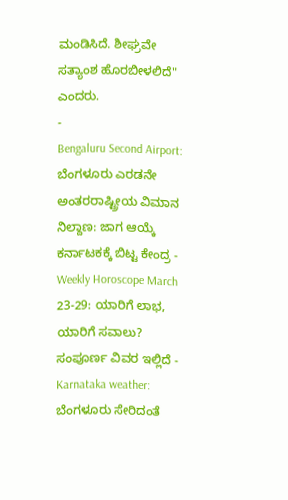ಮಂಡಿಸಿದೆ. ಶೀಘ್ರವೇ ಸತ್ಯಾಂಶ ಹೊರಬೀಳಲಿದೆ" ಎಂದರು.
-
Bengaluru Second Airport: ಬೆಂಗಳೂರು ಎರಡನೇ ಅಂತರರಾಷ್ಟ್ರೀಯ ವಿಮಾನ ನಿಲ್ದಾಣ: ಜಾಗ ಆಯ್ಕೆ ಕರ್ನಾಟಕಕ್ಕೆ ಬಿಟ್ಟ ಕೇಂದ್ರ -
Weekly Horoscope March 23-29: ಯಾರಿಗೆ ಲಾಭ, ಯಾರಿಗೆ ಸವಾಲು? ಸಂಪೂರ್ಣ ವಿವರ ಇಲ್ಲಿದೆ -
Karnataka weather: ಬೆಂಗಳೂರು ಸೇರಿದಂತೆ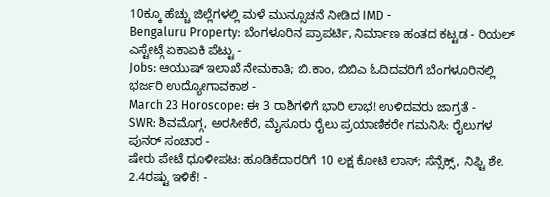10ಕ್ಕೂ ಹೆಚ್ಚು ಜಿಲ್ಲೆಗಳಲ್ಲಿ ಮಳೆ ಮುನ್ಸೂಚನೆ ನೀಡಿದ IMD -
Bengaluru Property: ಬೆಂಗಳೂರಿನ ಪ್ರಾಪರ್ಟಿ, ನಿರ್ಮಾಣ ಹಂತದ ಕಟ್ಟಡ - ರಿಯಲ್ ಎಸ್ಟೇಟ್ಗೆ ಏಕಾಏಕಿ ಪೆಟ್ಟು -
Jobs: ಆಯುಷ್ ಇಲಾಖೆ ನೇಮಕಾತಿ; ಬಿ.ಕಾಂ, ಬಿಬಿಎ ಓದಿದವರಿಗೆ ಬೆಂಗಳೂರಿನಲ್ಲಿ ಭರ್ಜರಿ ಉದ್ಯೋಗಾವಕಾಶ -
March 23 Horoscope: ಈ 3 ರಾಶಿಗಳಿಗೆ ಭಾರಿ ಲಾಭ! ಉಳಿದವರು ಜಾಗ್ರತೆ -
SWR: ಶಿವಮೊಗ್ಗ, ಅರಸೀಕೆರೆ, ಮೈಸೂರು ರೈಲು ಪ್ರಯಾಣಿಕರೇ ಗಮನಿಸಿ: ರೈಲುಗಳ ಪುನರ್ ಸಂಚಾರ -
ಷೇರು ಪೇಟೆ ಧೂಳೀಪಟ: ಹೂಡಿಕೆದಾರರಿಗೆ 10 ಲಕ್ಷ ಕೋಟಿ ಲಾಸ್; ಸೆನ್ಸೆಕ್ಸ್, ನಿಫ್ಟಿ ಶೇ. 2.4ರಷ್ಟು ಇಳಿಕೆ! -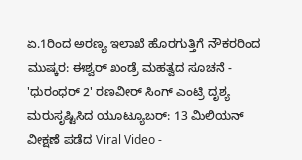ಏ.1ರಿಂದ ಅರಣ್ಯ ಇಲಾಖೆ ಹೊರಗುತ್ತಿಗೆ ನೌಕರರಿಂದ ಮುಷ್ಕರ: ಈಶ್ವರ್ ಖಂಡ್ರೆ ಮಹತ್ವದ ಸೂಚನೆ -
'ಧುರಂಧರ್ 2' ರಣವೀರ್ ಸಿಂಗ್ ಎಂಟ್ರಿ ದೃಶ್ಯ ಮರುಸೃಷ್ಟಿಸಿದ ಯೂಟ್ಯೂಬರ್: 13 ಮಿಲಿಯನ್ ವೀಕ್ಷಣೆ ಪಡೆದ Viral Video -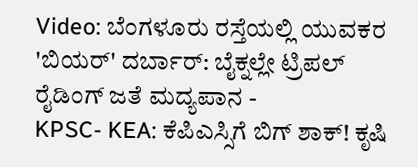Video: ಬೆಂಗಳೂರು ರಸ್ತೆಯಲ್ಲಿ ಯುವಕರ 'ಬಿಯರ್' ದರ್ಬಾರ್: ಬೈಕ್ನಲ್ಲೇ ಟ್ರಿಪಲ್ ರೈಡಿಂಗ್ ಜತೆ ಮದ್ಯಪಾನ -
KPSC- KEA: ಕೆಪಿಎಸ್ಸಿಗೆ ಬಿಗ್ ಶಾಕ್! ಕೃಷಿ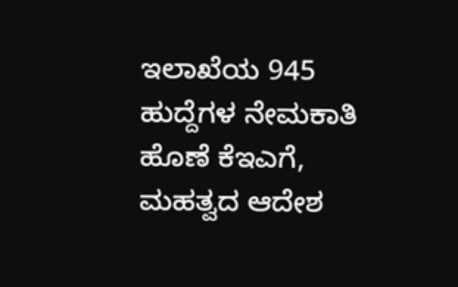ಇಲಾಖೆಯ 945 ಹುದ್ದೆಗಳ ನೇಮಕಾತಿ ಹೊಣೆ ಕೆಇಎಗೆ, ಮಹತ್ವದ ಆದೇಶ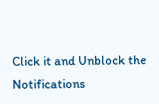Click it and Unblock the Notifications